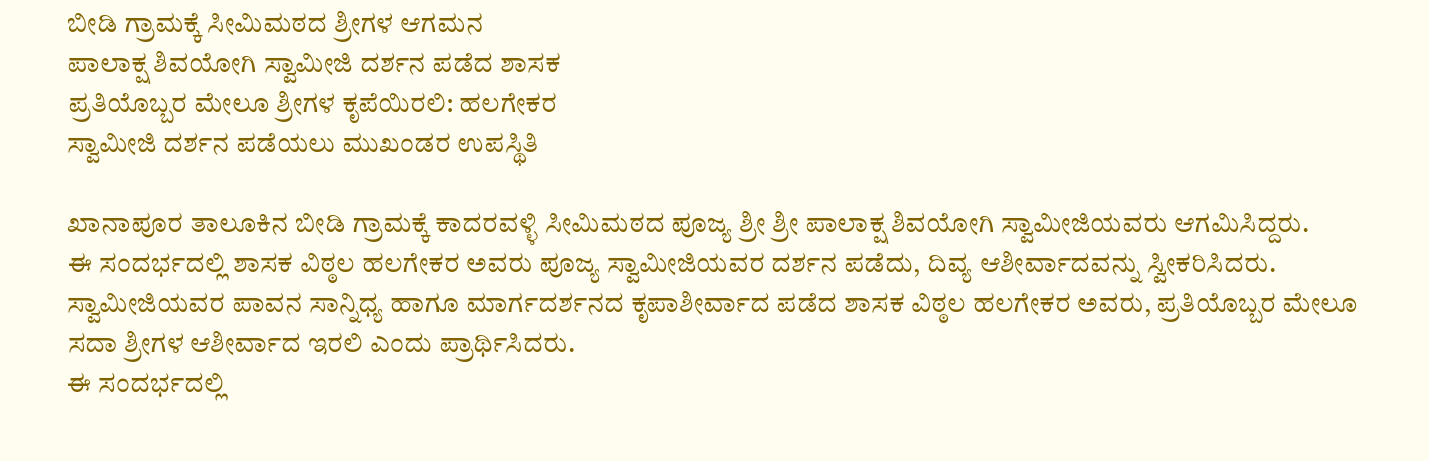ಬೀಡಿ ಗ್ರಾಮಕ್ಕೆ ಸೀಮಿಮಠದ ಶ್ರೀಗಳ ಆಗಮನ
ಪಾಲಾಕ್ಷ ಶಿವಯೋಗಿ ಸ್ವಾಮೀಜಿ ದರ್ಶನ ಪಡೆದ ಶಾಸಕ
ಪ್ರತಿಯೊಬ್ಬರ ಮೇಲೂ ಶ್ರೀಗಳ ಕೃಪೆಯಿರಲಿ: ಹಲಗೇಕರ
ಸ್ವಾಮೀಜಿ ದರ್ಶನ ಪಡೆಯಲು ಮುಖಂಡರ ಉಪಸ್ಥಿತಿ

ಖಾನಾಪೂರ ತಾಲೂಕಿನ ಬೀಡಿ ಗ್ರಾಮಕ್ಕೆ ಕಾದರವಳ್ಳಿ ಸೀಮಿಮಠದ ಪೂಜ್ಯ ಶ್ರೀ ಶ್ರೀ ಪಾಲಾಕ್ಷ ಶಿವಯೋಗಿ ಸ್ವಾಮೀಜಿಯವರು ಆಗಮಿಸಿದ್ದರು.
ಈ ಸಂದರ್ಭದಲ್ಲಿ ಶಾಸಕ ವಿಠ್ಠಲ ಹಲಗೇಕರ ಅವರು ಪೂಜ್ಯ ಸ್ವಾಮೀಜಿಯವರ ದರ್ಶನ ಪಡೆದು, ದಿವ್ಯ ಆಶೀರ್ವಾದವನ್ನು ಸ್ವೀಕರಿಸಿದರು. ಸ್ವಾಮೀಜಿಯವರ ಪಾವನ ಸಾನ್ನಿಧ್ಯ ಹಾಗೂ ಮಾರ್ಗದರ್ಶನದ ಕೃಪಾಶೀರ್ವಾದ ಪಡೆದ ಶಾಸಕ ವಿಠ್ಠಲ ಹಲಗೇಕರ ಅವರು, ಪ್ರತಿಯೊಬ್ಬರ ಮೇಲೂ ಸದಾ ಶ್ರೀಗಳ ಆಶೀರ್ವಾದ ಇರಲಿ ಎಂದು ಪ್ರಾರ್ಥಿಸಿದರು.
ಈ ಸಂದರ್ಭದಲ್ಲಿ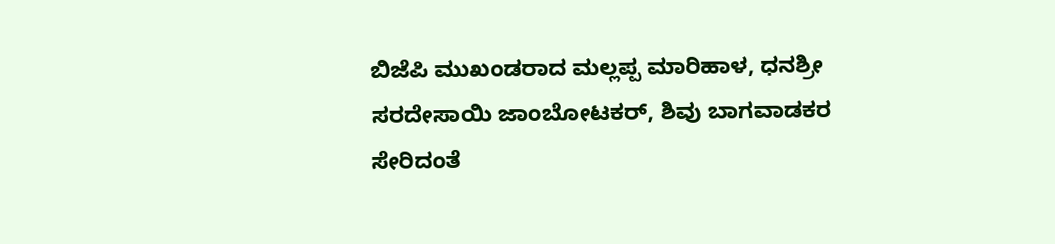ಬಿಜೆಪಿ ಮುಖಂಡರಾದ ಮಲ್ಲಪ್ಪ ಮಾರಿಹಾಳ, ಧನಶ್ರೀ ಸರದೇಸಾಯಿ ಜಾಂಬೋಟಕರ್, ಶಿವು ಬಾಗವಾಡಕರ ಸೇರಿದಂತೆ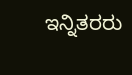ಇನ್ನಿತರರು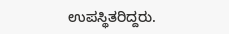ಉಪಸ್ಥಿತರಿದ್ದರು.